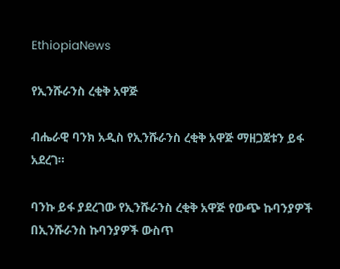EthiopiaNews

የኢንሹራንስ ረቂቅ አዋጅ

ብሔራዊ ባንክ አዲስ የኢንሹራንስ ረቂቅ አዋጅ ማዘጋጀቱን ይፋ አደረገ።

ባንኩ ይፋ ያደረገው የኢንሹራንስ ረቂቅ አዋጅ የውጭ ኩባንያዎች በኢንሹራንስ ኩባንያዎች ውስጥ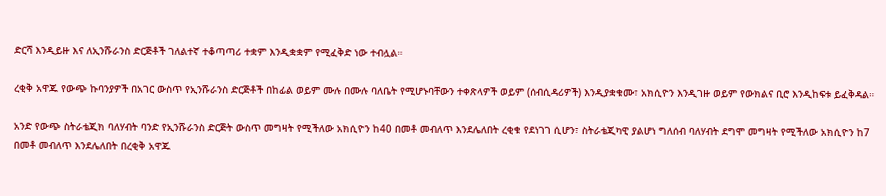ድርሻ እንዲይዙ እና ለኢንሹራንስ ድርጅቶች ገለልተኛ ተቆጣጣሪ ተቋም እንዲቋቋም የሚፈቅድ ነው ተብሏል።

ረቂቅ አዋጁ የውጭ ኩባንያዎች በአገር ውስጥ የኢንሹራንስ ድርጅቶች በከፊል ወይም ሙሉ በሙሉ ባለቤት የሚሆኑባቸውን ተቀጽላዎች ወይም (ሰብሲዳሪዎች) እንዲያቋቁሙ፣ አክሲዮን እንዲገዙ ወይም የውክልና ቢሮ እንዲከፍቱ ይፈቅዳል።

አንድ የውጭ ስትራቴጂክ ባለሃብት ባንድ የኢንሹራንስ ድርጅት ውስጥ መግዛት የሚችለው አክሲዮን ከ40 በመቶ መብለጥ እንደሌለበት ረቂቁ የደነገገ ሲሆን፣ ስትራቴጂካዊ ያልሆነ ግለሰብ ባለሃብት ደግሞ መግዛት የሚችለው አክሲዮን ከ7 በመቶ መብለጥ እንደሌለበት በረቂቅ አዋጁ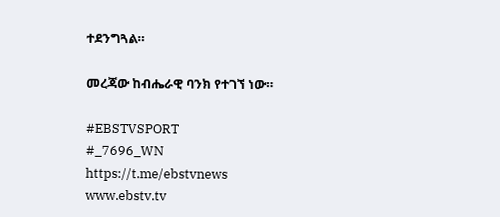ተደንግጓል።

መረጃው ከብሔራዊ ባንክ የተገኘ ነው።

#EBSTVSPORT
#_7696_WN
https://t.me/ebstvnews
www.ebstv.tv